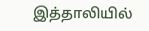இத்தாலியில்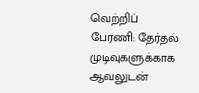வெற்றிப் பேரணி: தேர்தல் முடிவுகளுக்காக ஆவலுடன்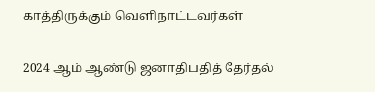காத்திருக்கும் வெளிநாட்டவர்கள்

2024 ஆம் ஆண்டு ஜனாதிபதித் தேர்தல்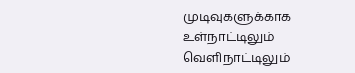முடிவுகளுக்காக உள்நாட்டிலும் வெளிநாட்டிலும்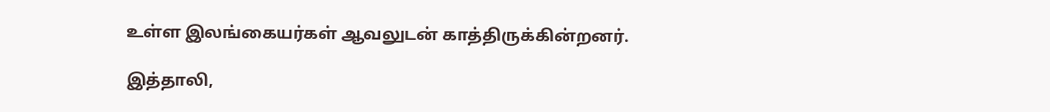உள்ள இலங்கையர்கள் ஆவலுடன் காத்திருக்கின்றனர்.

இத்தாலி,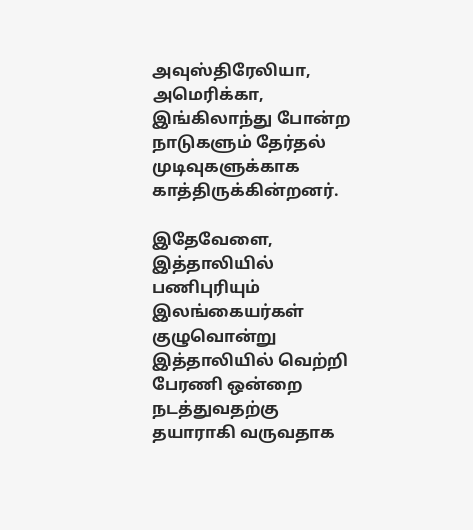அவுஸ்திரேலியா, அமெரிக்கா, இங்கிலாந்து போன்ற நாடுகளும் தேர்தல் முடிவுகளுக்காக காத்திருக்கின்றனர்.

இதேவேளை, இத்தாலியில் பணிபுரியும் இலங்கையர்கள் குழுவொன்று இத்தாலியில் வெற்றி பேரணி ஒன்றை நடத்துவதற்கு தயாராகி வருவதாக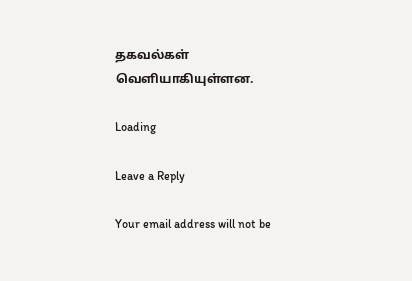தகவல்கள் வெளியாகியுள்ளன.

Loading

Leave a Reply

Your email address will not be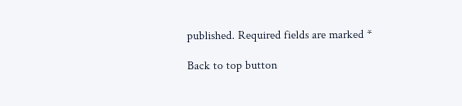published. Required fields are marked *

Back to top button